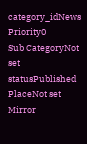category_idNews
Priority0
Sub CategoryNot set
statusPublished
PlaceNot set
Mirror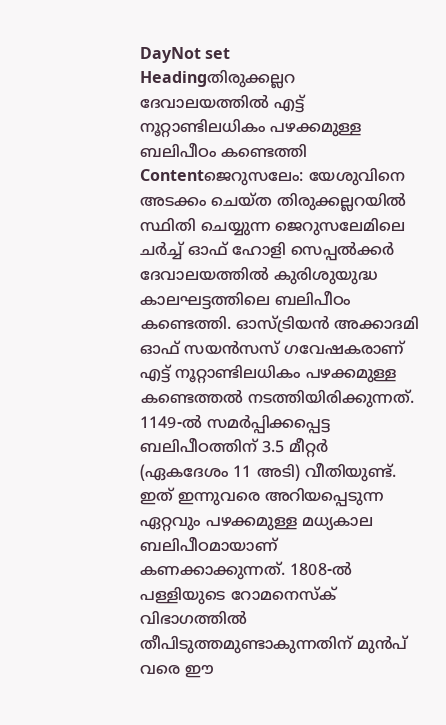DayNot set
Headingതിരുക്കല്ലറ ദേവാലയത്തില്‍ എട്ട് നൂറ്റാണ്ടിലധികം പഴക്കമുള്ള ബലിപീഠം കണ്ടെത്തി
Contentജെറുസലേം: യേശുവിനെ അടക്കം ചെയ്ത തിരുക്കല്ലറയില്‍ സ്ഥിതി ചെയ്യുന്ന ജെറുസലേമിലെ ചർച്ച് ഓഫ് ഹോളി സെപ്പല്‍ക്കര്‍ ദേവാലയത്തില്‍ കുരിശുയുദ്ധ കാലഘട്ടത്തിലെ ബലിപീഠം കണ്ടെത്തി. ഓസ്ട്രിയൻ അക്കാദമി ഓഫ് സയൻസസ് ഗവേഷകരാണ് എട്ട് നൂറ്റാണ്ടിലധികം പഴക്കമുള്ള കണ്ടെത്തല്‍ നടത്തിയിരിക്കുന്നത്. 1149-ൽ സമർപ്പിക്കപ്പെട്ട ബലിപീഠത്തിന് 3.5 മീറ്റർ (ഏകദേശം 11 അടി) വീതിയുണ്ട്. ഇത് ഇന്നുവരെ അറിയപ്പെടുന്ന ഏറ്റവും പഴക്കമുള്ള മധ്യകാല ബലിപീഠമായാണ് കണക്കാക്കുന്നത്. 1808-ൽ പള്ളിയുടെ റോമനെസ്ക് വിഭാഗത്തിൽ തീപിടുത്തമുണ്ടാകുന്നതിന് മുന്‍പ് വരെ ഈ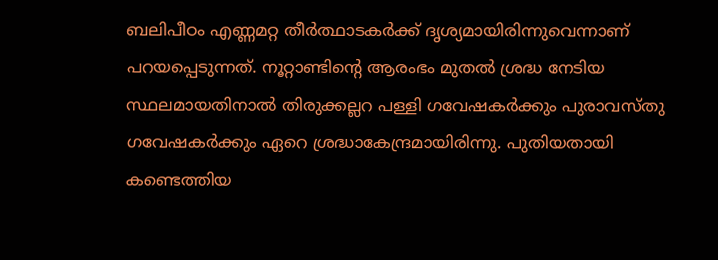ബലിപീഠം എണ്ണമറ്റ തീർത്ഥാടകർക്ക് ദൃശ്യമായിരിന്നുവെന്നാണ് പറയപ്പെടുന്നത്. നൂറ്റാണ്ടിന്റെ ആരംഭം മുതല്‍ ശ്രദ്ധ നേടിയ സ്ഥലമായതിനാല്‍ തിരുക്കല്ലറ പള്ളി ഗവേഷകർക്കും പുരാവസ്തു ഗവേഷകർക്കും ഏറെ ശ്രദ്ധാകേന്ദ്രമായിരിന്നു. പുതിയതായി കണ്ടെത്തിയ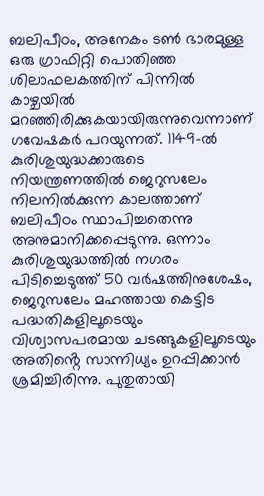ബലിപീഠം, അനേകം ടൺ ഭാരമുള്ള ഒരു ഗ്രാഫിറ്റി പൊതിഞ്ഞ ശിലാഫലകത്തിന് പിന്നിൽ കാഴ്ചയിൽ മറഞ്ഞിരിക്കുകയായിരുന്നുവെന്നാണ് ഗവേഷകര്‍ പറയുന്നത്. 1149-ൽ കുരിശുയുദ്ധക്കാരുടെ നിയന്ത്രണത്തില്‍ ജെറുസലേം നിലനില്‍ക്കുന്ന കാലത്താണ് ബലിപീഠം സ്ഥാപിച്ചതെന്നു അനുമാനിക്കപ്പെടുന്നു. ഒന്നാം കുരിശുയുദ്ധത്തില്‍ നഗരം പിടിച്ചെടുത്ത് 50 വർഷത്തിനുശേഷം, ജെറുസലേം മഹത്തായ കെട്ടിട പദ്ധതികളിലൂടെയും വിശ്വാസപരമായ ചടങ്ങുകളിലൂടെയും അതിൻ്റെ സാന്നിധ്യം ഉറപ്പിക്കാൻ ശ്രമിച്ചിരിന്നു. പുതുതായി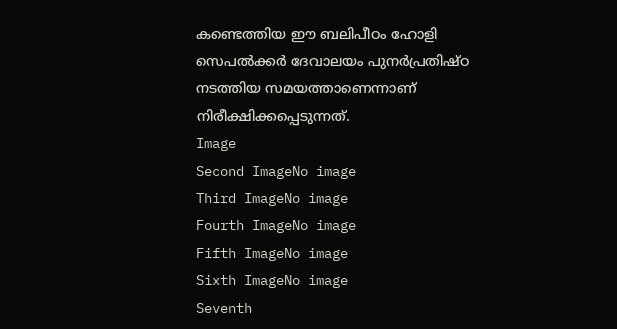കണ്ടെത്തിയ ഈ ബലിപീഠം ഹോളി സെപൽക്കർ ദേവാലയം പുനർപ്രതിഷ്ഠ നടത്തിയ സമയത്താണെന്നാണ് നിരീക്ഷിക്കപ്പെടുന്നത്.
Image
Second ImageNo image
Third ImageNo image
Fourth ImageNo image
Fifth ImageNo image
Sixth ImageNo image
Seventh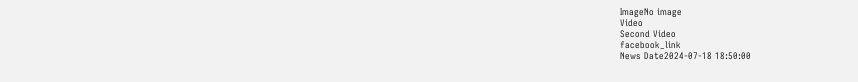ImageNo image
Video
Second Video
facebook_link
News Date2024-07-18 18:50:00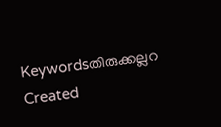Keywordsതിരുക്കല്ലറ
Created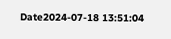Date2024-07-18 13:51:04